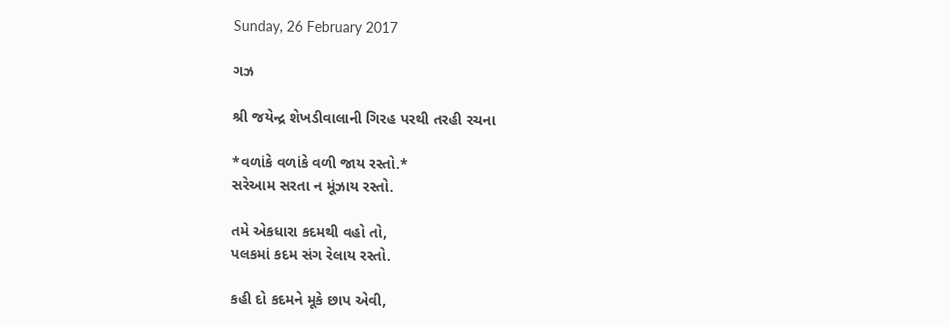Sunday, 26 February 2017

ગઝ

શ્રી જયેન્દ્ર શેખડીવાલાની ગિરહ પરથી તરહી રચના

*વળાંકે વળાંકે વળી જાય રસ્તો.*
સરેઆમ સરતા ન મૂંઝાય રસ્તો.

તમે એકધારા કદમથી વહો તો,
પલકમાં કદમ સંગ રેલાય રસ્તો.

કહી દો કદમને મૂકે છાપ એવી,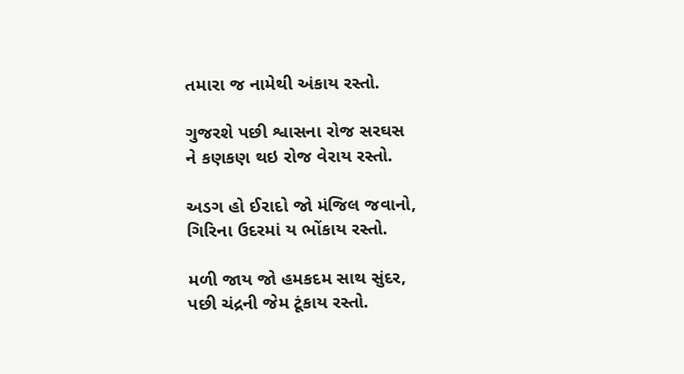તમારા જ નામેથી અંકાય રસ્તો.

ગુજરશે પછી શ્વાસના રોજ સરઘસ
ને કણકણ થઇ રોજ વેરાય રસ્તો.

અડગ હો ઈરાદો જો મંજિલ જવાનો,
ગિરિના ઉદરમાં ય ભોંકાય રસ્તો.

મળી જાય જો હમકદમ સાથ સુંદર,
પછી ચંદ્રની જેમ ટૂંકાય રસ્તો.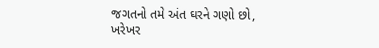જગતનો તમે અંત ઘરને ગણો છો,
ખરેખર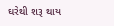ઘરેથી શરૂ થાય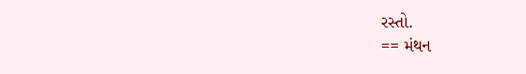રસ્તો.
== મંથન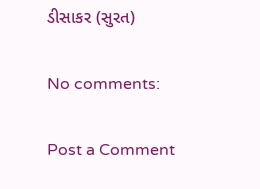ડીસાકર (સુરત)

No comments:

Post a Comment